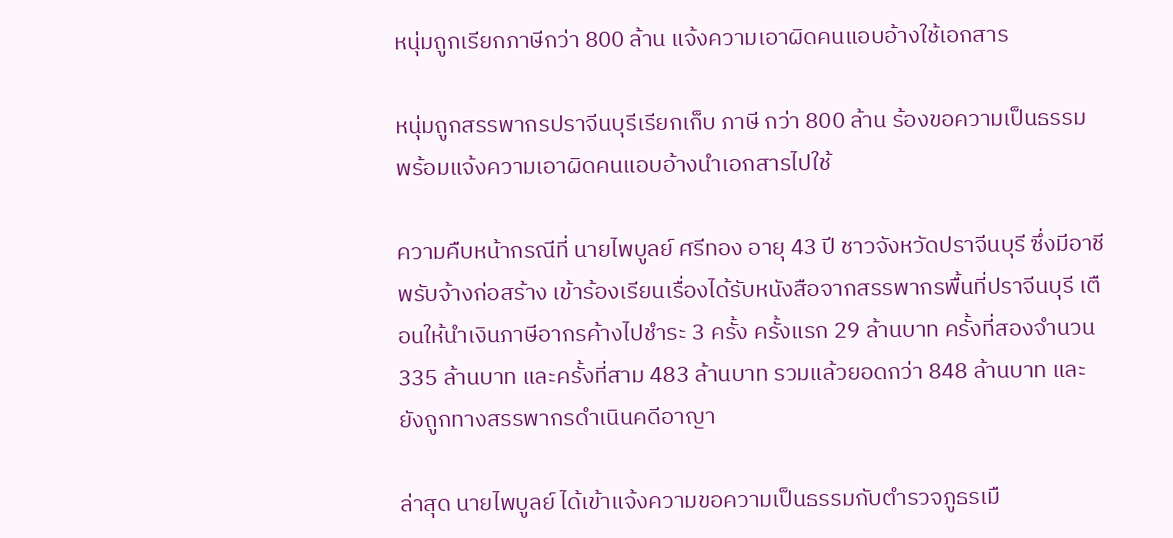หนุ่มถูกเรียกภาษีกว่า 800 ล้าน แจ้งความเอาผิดคนแอบอ้างใช้เอกสาร

หนุ่มถูกสรรพากรปราจีนบุรีเรียกเก็บ ภาษี กว่า 800 ล้าน ร้องขอความเป็นธรรม พร้อมแจ้งความเอาผิดคนแอบอ้างนำเอกสารไปใช้

ความคืบหน้ากรณีที่ นายไพบูลย์ ศรีทอง อายุ 43 ปี ชาวจังหวัดปราจีนบุรี ซึ่งมีอาชีพรับจ้างก่อสร้าง เข้าร้องเรียนเรื่องได้รับหนังสือจากสรรพากรพื้นที่ปราจีนบุรี เตือนให้นำเงินภาษีอากรค้างไปชำระ 3 ครั้ง ครั้งแรก 29 ล้านบาท ครั้งที่สองจำนวน 335 ล้านบาท และครั้งที่สาม 483 ล้านบาท รวมแล้วยอดกว่า 848 ล้านบาท และยังถูกทางสรรพากรดำเนินคดีอาญา

ล่าสุด นายไพบูลย์ ได้เข้าแจ้งความขอความเป็นธรรมกับตำรวจภูธรเมื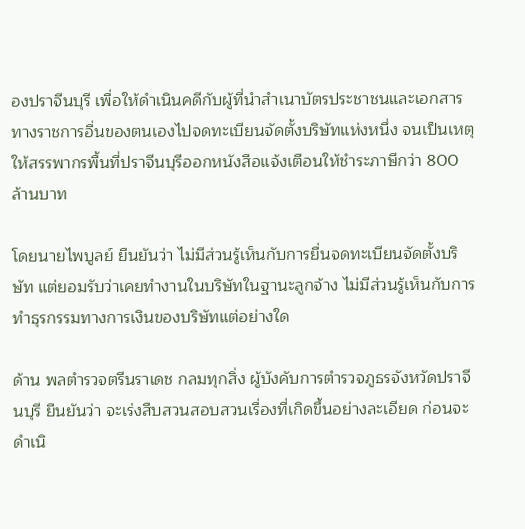องปราจีนบุรี เพื่อให้ดำเนินคดีกับผู้ที่นำสำเนาบัตรประชาชนและเอกสารทางราชการอื่นของตนเองไปจดทะเบียนจัดตั้งบริษัทแห่งหนึ่ง จนเป็นเหตุให้สรรพากรพื้นที่ปราจีนบุรีออกหนังสือแจ้งเตือนให้ชำระภาษีกว่า 800 ล้านบาท

โดยนายไพบูลย์ ยืนยันว่า ไม่มีส่วนรู้เห็นกับการยื่นจดทะเบียนจัดตั้งบริษัท แต่ยอมรับว่าเคยทำงานในบริษัทในฐานะลูกจ้าง ไม่มีส่วนรู้เห็นกับการทำธุรกรรมทางการเงินของบริษัทแต่อย่างใด

ด้าน พลตำรวจตรีนราเดช กลมทุกสิ่ง ผู้บังคับการตำรวจภูธรจังหวัดปราจีนบุรี ยืนยันว่า จะเร่งสืบสวนสอบสวนเรื่องที่เกิดขึ้นอย่างละเอียด ก่อนจะดำเนิ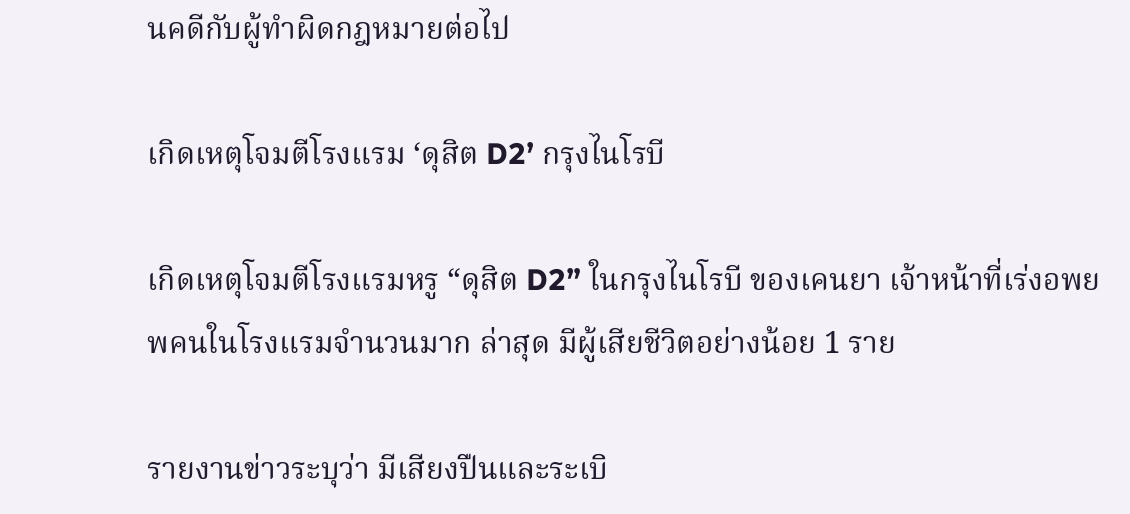นคดีกับผู้ทำผิดกฎหมายต่อไป

เกิดเหตุโจมตีโรงแรม ‘ดุสิต D2’ กรุงไนโรบี

เกิดเหตุโจมตีโรงแรมหรู “ดุสิต D2” ในกรุงไนโรบี ของเคนยา เจ้าหน้าที่เร่งอพยพคนในโรงแรมจำนวนมาก ล่าสุด มีผู้เสียชีวิตอย่างน้อย 1 ราย

รายงานข่าวระบุว่า มีเสียงปืนและระเบิ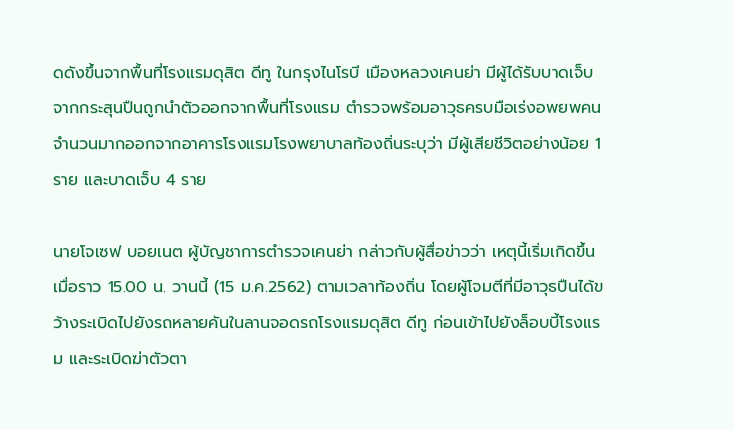ดดังขึ้นจากพื้นที่โรงแรมดุสิต ดีทู ในกรุงไนโรบี เมืองหลวงเคนย่า มีผู้ได้รับบาดเจ็บจากกระสุนปืนถูกนำตัวออกจากพื้นที่โรงแรม ตำรวจพร้อมอาวุธครบมือเร่งอพยพคนจำนวนมากออกจากอาคารโรงแรมโรงพยาบาลท้องถิ่นระบุว่า มีผู้เสียชีวิตอย่างน้อย 1 ราย และบาดเจ็บ 4 ราย

นายโจเซฟ บอยเนต ผู้บัญชาการตำรวจเคนย่า กล่าวกับผู้สื่อข่าวว่า เหตุนี้เริ่มเกิดขึ้นเมื่อราว 15.00 น. วานนี้ (15 ม.ค.2562) ตามเวลาท้องถิ่น โดยผู้โจมตีที่มีอาวุธปืนได้ขว้างระเบิดไปยังรถหลายคันในลานจอดรถโรงแรมดุสิต ดีทู ก่อนเข้าไปยังล็อบบี้โรงแรม และระเบิดฆ่าตัวตา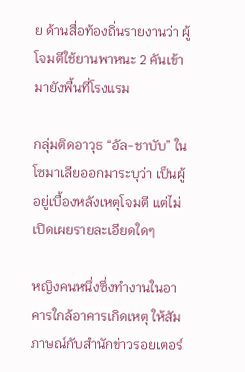ย ด้านสื่อท้องถิ่นรายงานว่า ผู้โจมตีใช้ยานพาหนะ 2 คันเข้ามายังพื้นที่โรงแรม

กลุ่มติดอาวุธ “อัล-ชาบับ” ในโซมาเลียออกมาระบุว่า เป็นผู้อยู่เบื้องหลังเหตุโจมตี แต่ไม่เปิดเผยรายละเอียดใดๆ

หญิงคนหนึ่งซึ่งทำงานในอาคารใกล้อาคารเกิดเหตุ ให้สัมภาษณ์กับสำนักข่าวรอยเตอร์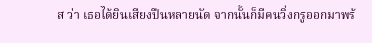ส ว่า เธอได้ยินเสียงปืนหลายนัด จากนั้นก็มีคนวิ่งกรูออกมาพร้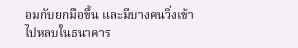อมกับยกมือขึ้น และมีบางคนวิ่งเข้าไปหลบในธนาคาร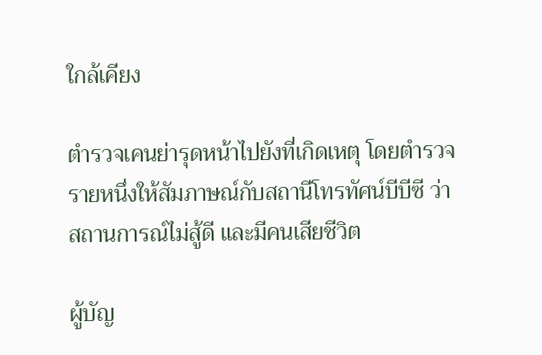ใกล้เคียง

ตำรวจเคนย่ารุดหน้าไปยังที่เกิดเหตุ โดยตำรวจรายหนึ่งให้สัมภาษณ์กับสถานีโทรทัศน์บีบีซี ว่า สถานการณ์ไม่สู้ดี และมีคนเสียชีวิต

ผู้บัญ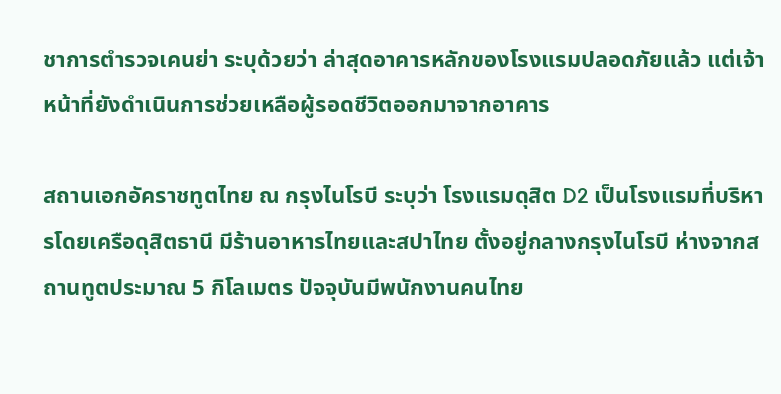ชาการตำรวจเคนย่า ระบุด้วยว่า ล่าสุดอาคารหลักของโรงแรมปลอดภัยแล้ว แต่เจ้าหน้าที่ยังดำเนินการช่วยเหลือผู้รอดชีวิตออกมาจากอาคาร

สถานเอกอัคราชทูตไทย ณ กรุงไนโรบี ระบุว่า โรงแรมดุสิต D2 เป็นโรงแรมที่บริหารโดยเครือดุสิตธานี มีร้านอาหารไทยและสปาไทย ตั้งอยู่กลางกรุงไนโรบี ห่างจากสถานทูตประมาณ 5 กิโลเมตร ปัจจุบันมีพนักงานคนไทย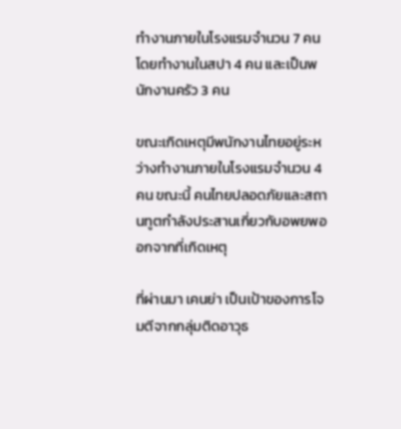ทำงานภายในโรงแรมจำนวน 7 คน โดยทำงานในสปา 4 คน และเป็นพนักงานครัว 3 คน

ขณะเกิดเหตุมีพนักงานไทยอยู่ระหว่างทำงานภายในโรงแรมจำนวน 4 คน ขณะนี้ คนไทยปลอดภัยและสถานทูตกำลังประสานเกี่ยวกับอพยพออกจากที่เกิดเหตุ

ที่ผ่านมา เคนย่า เป็นเป้าของการโจมตีจากกลุ่มติดอาวุธ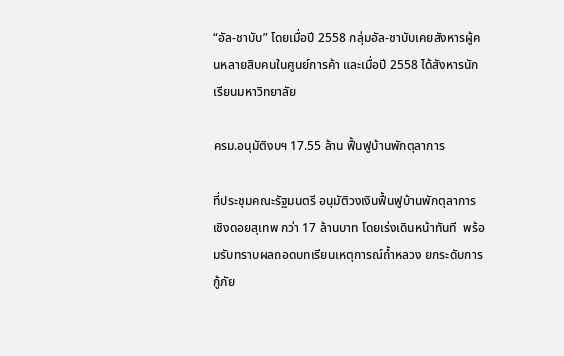“อัล-ชาบับ” โดยเมื่อปี 2558 กลุ่มอัล-ชาบับเคยสังหารผู้คนหลายสิบคนในศูนย์การค้า และเมื่อปี 2558 ได้สังหารนักเรียนมหาวิทยาลัย

ครม.อนุมัติงบฯ 17.55 ล้าน ฟื้นฟูบ้านพักตุลาการ

ที่ประชุมคณะรัฐมนตรี อนุมัติวงเงินฟื้นฟูบ้านพักตุลาการ เชิงดอยสุเทพ กว่า 17 ล้านบาท โดยเร่งเดินหน้าทันที  พร้อมรับทราบผลถอดบทเรียนเหตุการณ์ถ้ำหลวง ยกระดับการกู้ภัย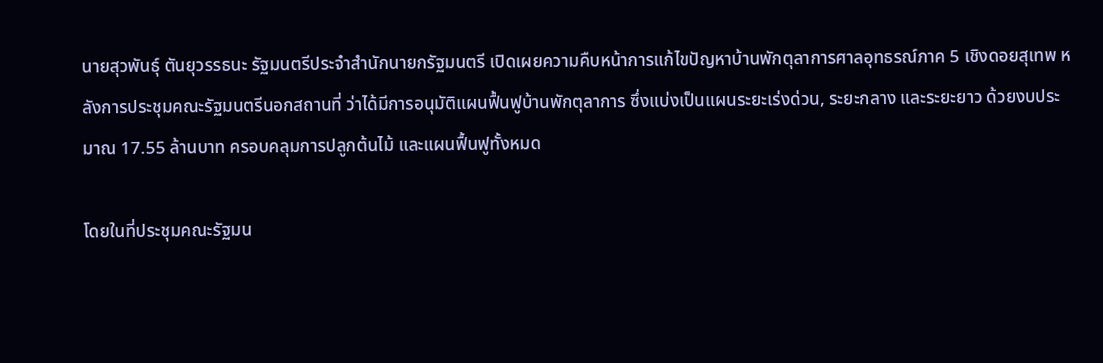นายสุวพันธุ์ ตันยุวรรธนะ รัฐมนตรีประจำสำนักนายกรัฐมนตรี เปิดเผยความคืบหน้าการแก้ไขปัญหาบ้านพักตุลาการศาลอุทธรณ์ภาค 5 เชิงดอยสุเทพ หลังการประชุมคณะรัฐมนตรีนอกสถานที่ ว่าได้มีการอนุมัติแผนฟื้นฟูบ้านพักตุลาการ ซึ่งแบ่งเป็นแผนระยะเร่งด่วน, ระยะกลาง และระยะยาว ด้วยงบประมาณ 17.55 ล้านบาท ครอบคลุมการปลูกต้นไม้ และแผนฟื้นฟูทั้งหมด

โดยในที่ประชุมคณะรัฐมน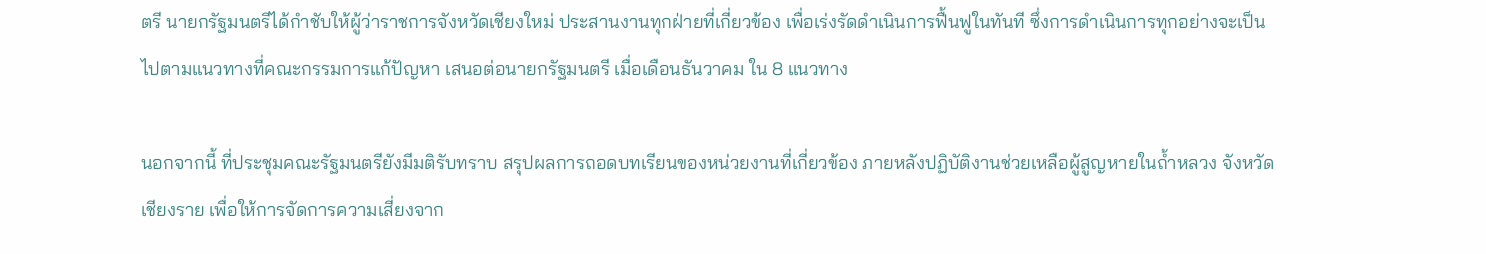ตรี นายกรัฐมนตรีได้กำชับให้ผู้ว่าราชการจังหวัดเชียงใหม่ ประสานงานทุกฝ่ายที่เกี่ยวข้อง เพื่อเร่งรัดดำเนินการฟื้นฟูในทันที ซึ่งการดำเนินการทุกอย่างจะเป็นไปตามแนวทางที่คณะกรรมการแก้ปัญหา เสนอต่อนายกรัฐมนตรี เมื่อเดือนธันวาคม ใน 8 แนวทาง

นอกจากนี้ ที่ประชุมคณะรัฐมนตรียังมีมติรับทราบ สรุปผลการถอดบทเรียนของหน่วยงานที่เกี่ยวข้อง ภายหลังปฏิบัติงานช่วยเหลือผู้สูญหายในถ้ำหลวง จังหวัดเชียงราย เพื่อให้การจัดการความเสี่ยงจาก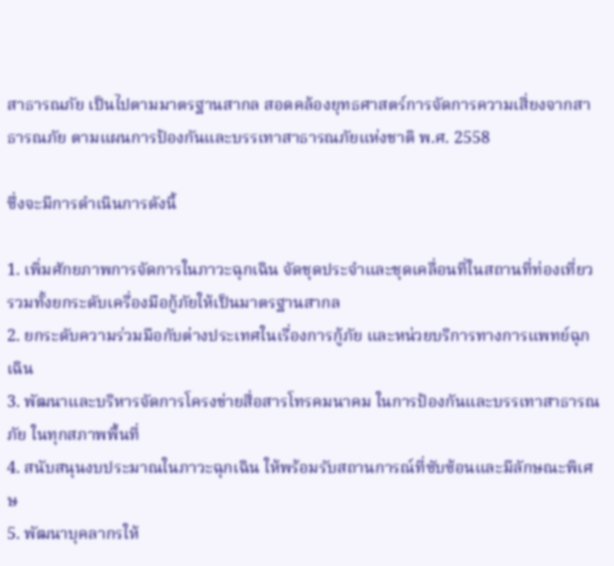สาธารณภัย เป็นไปตามมาตรฐานสากล สอดคล้องยุทธศาสตร์การจัดการความเสี่ยงจากสาธารณภัย ตามแผนการป้องกันและบรรเทาสาธารณภัยแห่งชาติ พ.ศ. 2558

ซึ่งจะมีการดำเนินการดังนี้

1. เพิ่มศักยภาพการจัดการในภาวะฉุกเฉิน จัดชุดประจำและชุดเคลื่อนที่ในสถานที่ท่องเที่ยว รวมทั้งยกระดับเครื่องมือกู้ภัยให้เป็นมาตรฐานสากล
2. ยกระดับความร่วมมือกับต่างประเทศในเรื่องการกู้ภัย และหน่วยบริการทางการแพทย์ฉุกเฉิน
3. พัฒนาและบริหารจัดการโครงข่ายสื่อสารโทรคมนาคม ในการป้องกันและบรรเทาสาธารณภัย ในทุกสภาพพื้นที่
4. สนับสนุนงบประมาณในภาวะฉุกเฉิน ให้พร้อมรับสถานการณ์ที่ซับซ้อนและมีลักษณะพิเศษ
5. พัฒนาบุคลากรให้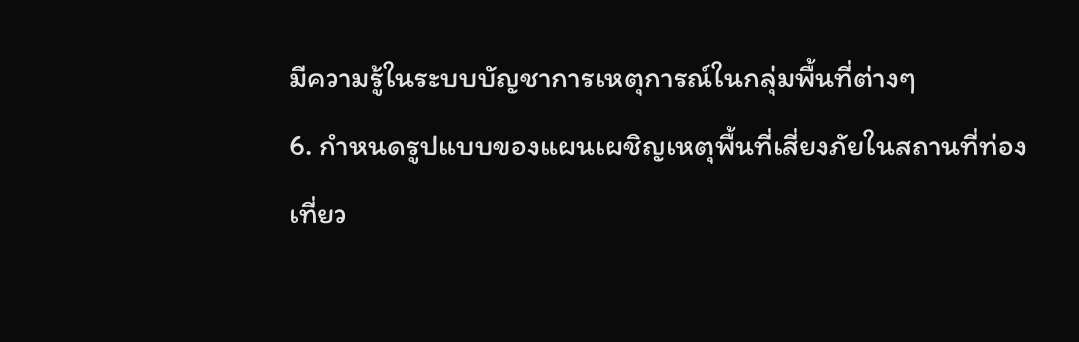มีความรู้ในระบบบัญชาการเหตุการณ์ในกลุ่มพื้นที่ต่างๆ
6. กำหนดรูปแบบของแผนเผชิญเหตุพื้นที่เสี่ยงภัยในสถานที่ท่องเที่ยว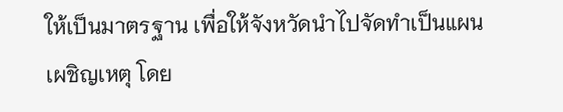ให้เป็นมาตรฐาน เพื่อให้จังหวัดนำไปจัดทำเป็นแผนเผชิญเหตุ โดย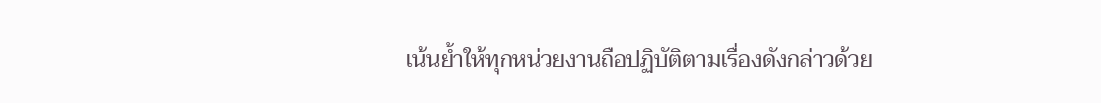เน้นย้ำให้ทุกหน่วยงานถือปฏิบัติตามเรื่องดังกล่าวด้วย